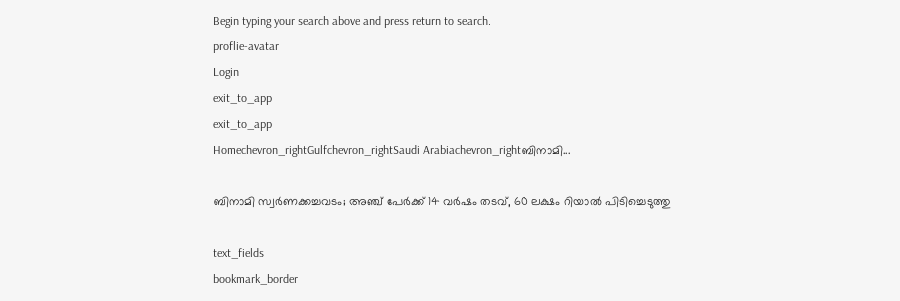Begin typing your search above and press return to search.
proflie-avatar
Login
exit_to_app
exit_to_app
Homechevron_rightGulfchevron_rightSaudi Arabiachevron_rightബിനാമി...

ബിനാമി സ്വർണക്കച്ചവടം; അഞ്ച് പേർക്ക് 14 വർഷം തടവ്, 60 ലക്ഷം റിയാൽ പിടിച്ചെടുത്തു

text_fields
bookmark_border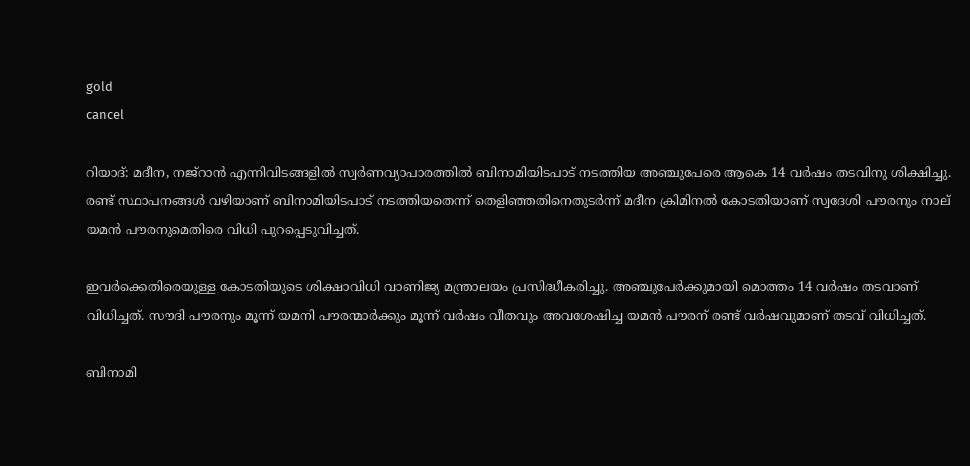gold
cancel

റിയാദ്: മദീന, നജ്‌റാൻ എന്നിവിടങ്ങളിൽ സ്വർണവ്യാപാരത്തിൽ ബിനാമിയിടപാട് നടത്തിയ അഞ്ചുപേരെ ആകെ 14 വർഷം തടവിനു ശിക്ഷിച്ചു. രണ്ട് സ്ഥാപനങ്ങൾ വഴിയാണ് ബിനാമിയിടപാട് നടത്തിയതെന്ന് തെളിഞ്ഞതിനെതുടർന്ന് മദീന ക്രിമിനൽ കോടതിയാണ് സ്വദേശി പൗരനും നാല് യമൻ പൗരനുമെതിരെ വിധി പുറപ്പെടുവിച്ചത്.

ഇവർക്കെതിരെയുള്ള കോടതിയുടെ ശിക്ഷാവിധി വാണിജ്യ മന്ത്രാലയം പ്രസിദ്ധീകരിച്ചു. അഞ്ചുപേർക്കുമായി മൊത്തം 14 വർഷം തടവാണ് വിധിച്ചത്. സൗദി പൗരനും മൂന്ന് യമനി പൗരന്മാർക്കും മൂന്ന് വർഷം വീതവും അവശേഷിച്ച യമൻ പൗരന് രണ്ട് വർഷവുമാണ് തടവ് വിധിച്ചത്.

ബിനാമി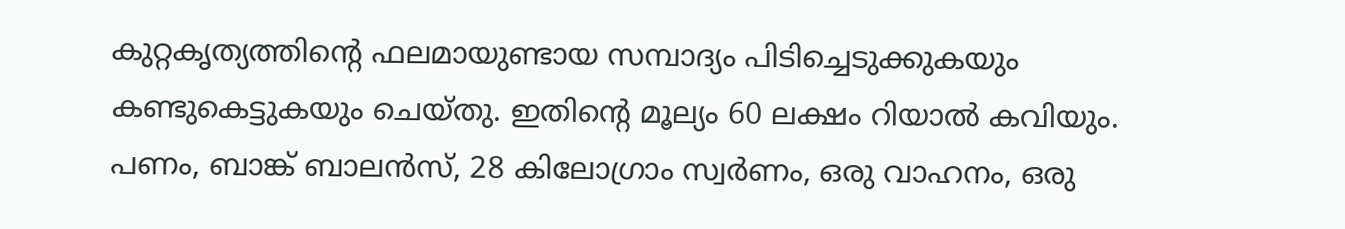കുറ്റകൃത്യത്തിന്‍റെ ഫലമായുണ്ടായ സമ്പാദ്യം പിടിച്ചെടുക്കുകയും കണ്ടുകെട്ടുകയും ചെയ്തു. ഇതിന്‍റെ മൂല്യം 60 ലക്ഷം റിയാൽ കവിയും. പണം, ബാങ്ക് ബാലൻസ്, 28 കിലോഗ്രാം സ്വർണം, ഒരു വാഹനം, ഒരു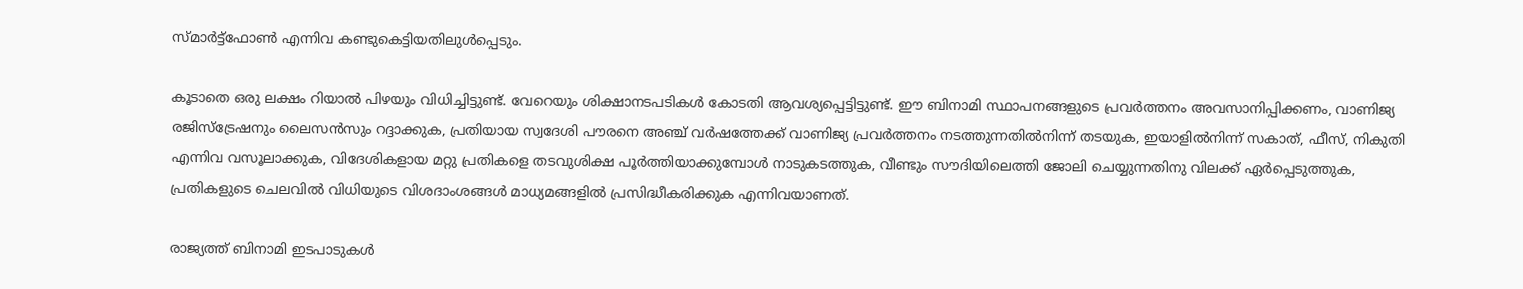സ്മാർട്ട്ഫോൺ എന്നിവ കണ്ടുകെട്ടിയതിലുൾപ്പെടും.

കൂടാതെ ഒരു ലക്ഷം റിയാൽ പിഴയും വിധിച്ചിട്ടുണ്ട്. വേറെയും ശിക്ഷാനടപടികൾ കോടതി ആവശ്യപ്പെട്ടിട്ടുണ്ട്. ഈ ബിനാമി സ്ഥാപനങ്ങളുടെ പ്രവർത്തനം അവസാനിപ്പിക്കണം, വാണിജ്യ രജിസ്ട്രേഷനും ലൈസൻസും റദ്ദാക്കുക, പ്രതിയായ സ്വദേശി പൗരനെ അഞ്ച് വർഷത്തേക്ക് വാണിജ്യ പ്രവർത്തനം നടത്തുന്നതിൽനിന്ന് തടയുക, ഇയാളിൽനിന്ന് സകാത്, ഫീസ്, നികുതി എന്നിവ വസൂലാക്കുക, വിദേശികളായ മറ്റു പ്രതികളെ തടവുശിക്ഷ പൂർത്തിയാക്കുമ്പോൾ നാടുകടത്തുക, വീണ്ടും സൗദിയിലെത്തി ജോലി ചെയ്യുന്നതിനു വിലക്ക് ഏർപ്പെടുത്തുക, പ്രതികളുടെ ചെലവിൽ വിധിയുടെ വിശദാംശങ്ങൾ മാധ്യമങ്ങളിൽ പ്രസിദ്ധീകരിക്കുക എന്നിവയാണത്.

രാജ്യത്ത് ബിനാമി ഇടപാടുകൾ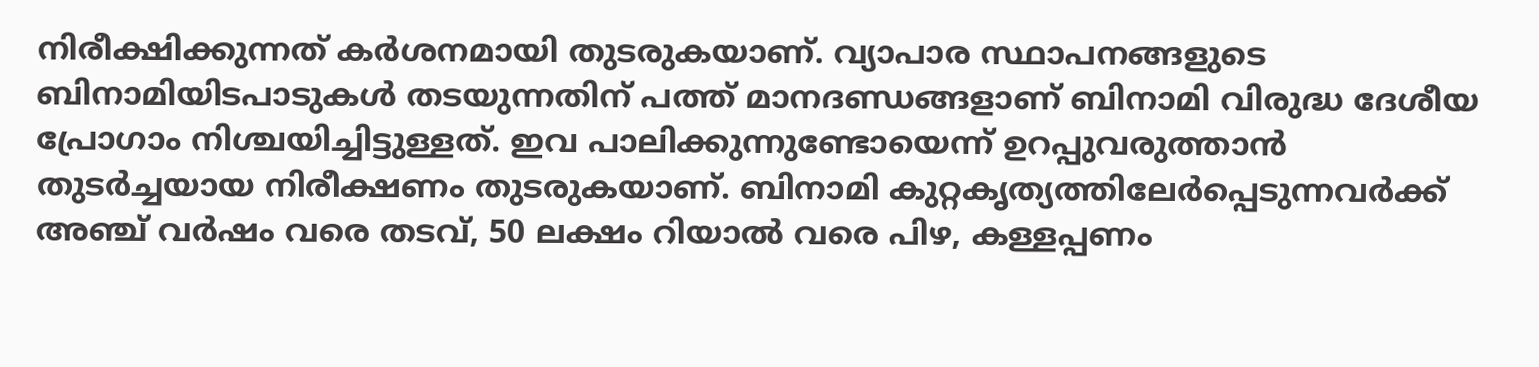നിരീക്ഷിക്കുന്നത് കർശനമായി തുടരുകയാണ്. വ്യാപാര സ്ഥാപനങ്ങളുടെ ബിനാമിയിടപാടുകൾ തടയുന്നതിന് പത്ത് മാനദണ്ഡങ്ങളാണ് ബിനാമി വിരുദ്ധ ദേശീയ പ്രോഗാം നിശ്ചയിച്ചിട്ടുള്ളത്. ഇവ പാലിക്കുന്നുണ്ടോയെന്ന് ഉറപ്പുവരുത്താൻ തുടർച്ചയായ നിരീക്ഷണം തുടരുകയാണ്. ബിനാമി കുറ്റകൃത്യത്തിലേർപ്പെടുന്നവർക്ക് അഞ്ച് വർഷം വരെ തടവ്, 50 ലക്ഷം റിയാൽ വരെ പിഴ, കള്ളപ്പണം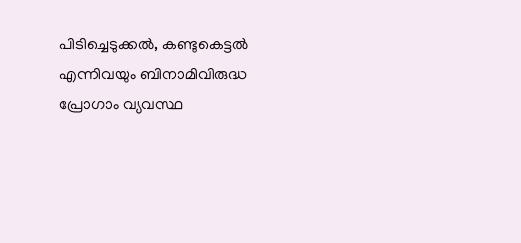പിടിച്ചെടുക്കൽ, കണ്ടുകെട്ടൽ എന്നിവയും ബിനാമിവിരുദ്ധ പ്രോഗാം വ്യവസ്ഥ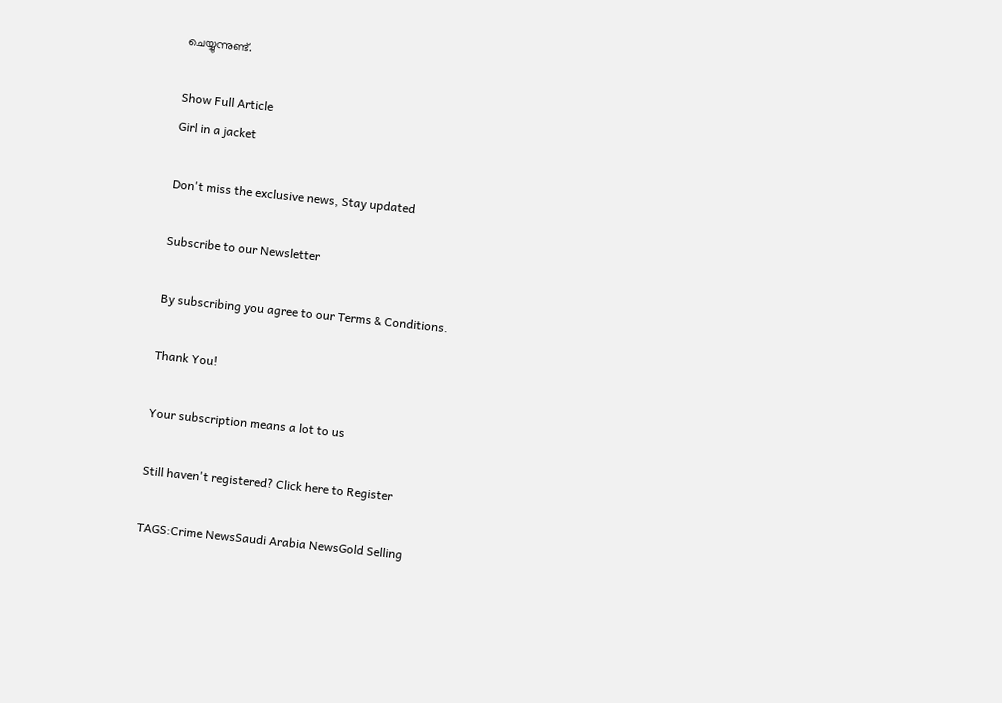ചെയ്യുന്നുണ്ട്.

Show Full Article
Girl in a jacket

Don't miss the exclusive news, Stay updated

Subscribe to our Newsletter

By subscribing you agree to our Terms & Conditions.

Thank You!

Your subscription means a lot to us

Still haven't registered? Click here to Register

TAGS:Crime NewsSaudi Arabia NewsGold Selling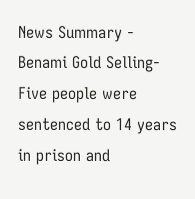News Summary - Benami Gold Selling- Five people were sentenced to 14 years in prison and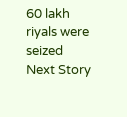60 lakh riyals were seized
Next Story